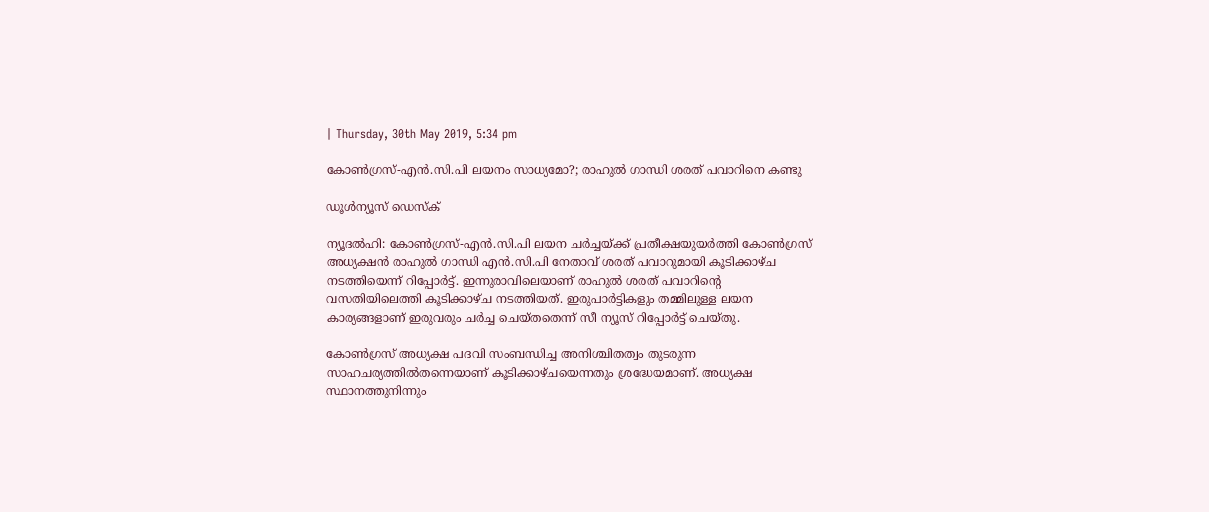| Thursday, 30th May 2019, 5:34 pm

കോണ്‍ഗ്രസ്-എന്‍.സി.പി ലയനം സാധ്യമോ?; രാഹുല്‍ ഗാന്ധി ശരത് പവാറിനെ കണ്ടു

ഡൂള്‍ന്യൂസ് ഡെസ്‌ക്

ന്യൂദല്‍ഹി: കോണ്‍ഗ്രസ്-എന്‍.സി.പി ലയന ചര്‍ച്ചയ്ക്ക് പ്രതീക്ഷയുയര്‍ത്തി കോണ്‍ഗ്രസ് അധ്യക്ഷന്‍ രാഹുല്‍ ഗാന്ധി എന്‍.സി.പി നേതാവ് ശരത് പവാറുമായി കൂടിക്കാഴ്ച നടത്തിയെന്ന് റിപ്പോര്‍ട്ട്. ഇന്നുരാവിലെയാണ് രാഹുല്‍ ശരത് പവാറിന്റെ വസതിയിലെത്തി കൂടിക്കാഴ്ച നടത്തിയത്. ഇരുപാര്‍ട്ടികളും തമ്മിലുള്ള ലയന കാര്യങ്ങളാണ് ഇരുവരും ചര്‍ച്ച ചെയ്തതെന്ന് സീ ന്യൂസ് റിപ്പോര്‍ട്ട് ചെയ്തു.

കോണ്‍ഗ്രസ് അധ്യക്ഷ പദവി സംബന്ധിച്ച അനിശ്ചിതത്വം തുടരുന്ന സാഹചര്യത്തില്‍തന്നെയാണ് കൂടിക്കാഴ്ചയെന്നതും ശ്രദ്ധേയമാണ്. അധ്യക്ഷ സ്ഥാനത്തുനിന്നും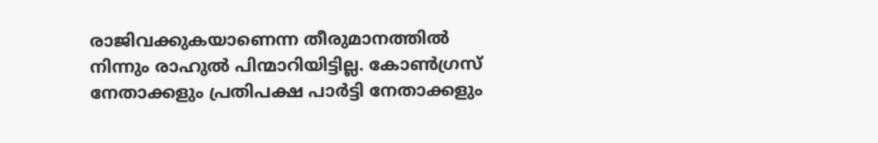രാജിവക്കുകയാണെന്ന തീരുമാനത്തില്‍ നിന്നും രാഹുല്‍ പിന്മാറിയിട്ടില്ല. കോണ്‍ഗ്രസ് നേതാക്കളും പ്രതിപക്ഷ പാര്‍ട്ടി നേതാക്കളും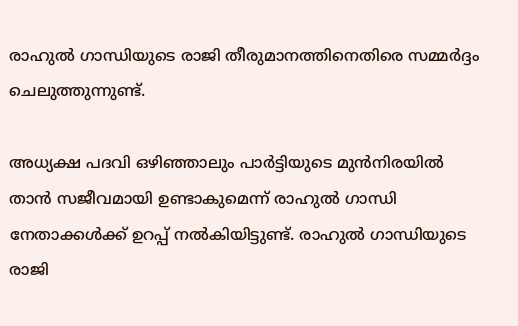രാഹുല്‍ ഗാന്ധിയുടെ രാജി തീരുമാനത്തിനെതിരെ സമ്മര്‍ദ്ദം ചെലുത്തുന്നുണ്ട്.

അധ്യക്ഷ പദവി ഒഴിഞ്ഞാലും പാര്‍ട്ടിയുടെ മുന്‍നിരയില്‍ താന്‍ സജീവമായി ഉണ്ടാകുമെന്ന് രാഹുല്‍ ഗാന്ധി നേതാക്കള്‍ക്ക് ഉറപ്പ് നല്‍കിയിട്ടുണ്ട്. രാഹുല്‍ ഗാന്ധിയുടെ രാജി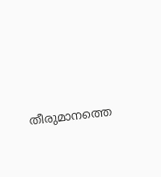തീരുമാനത്തെ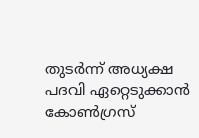തുടര്‍ന്ന് അധ്യക്ഷ പദവി ഏറ്റെടുക്കാന്‍ കോണ്‍ഗ്രസ്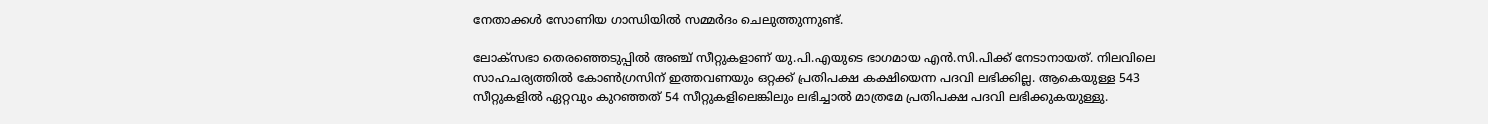നേതാക്കള്‍ സോണിയ ഗാന്ധിയില്‍ സമ്മര്‍ദം ചെലുത്തുന്നുണ്ട്.

ലോക്‌സഭാ തെരഞ്ഞെടുപ്പില്‍ അഞ്ച് സീറ്റുകളാണ് യു.പി.എയുടെ ഭാഗമായ എന്‍.സി.പിക്ക് നേടാനായത്. നിലവിലെ സാഹചര്യത്തില്‍ കോണ്‍ഗ്രസിന് ഇത്തവണയും ഒറ്റക്ക് പ്രതിപക്ഷ കക്ഷിയെന്ന പദവി ലഭിക്കില്ല. ആകെയുള്ള 543 സീറ്റുകളില്‍ ഏറ്റവും കുറഞ്ഞത് 54 സീറ്റുകളിലെങ്കിലും ലഭിച്ചാല്‍ മാത്രമേ പ്രതിപക്ഷ പദവി ലഭിക്കുകയുള്ളു.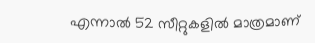എന്നാല്‍ 52 സീറ്റുകളില്‍ മാത്രമാണ്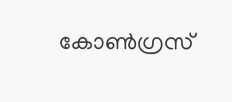കോണ്‍ഗ്രസ്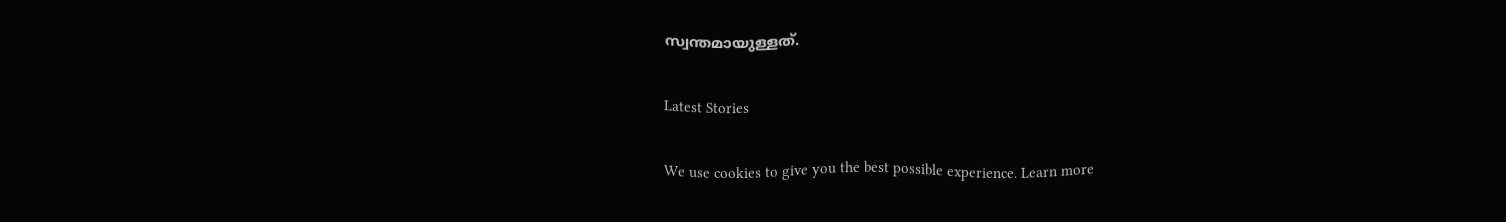സ്വന്തമായുള്ളത്.

Latest Stories

We use cookies to give you the best possible experience. Learn more